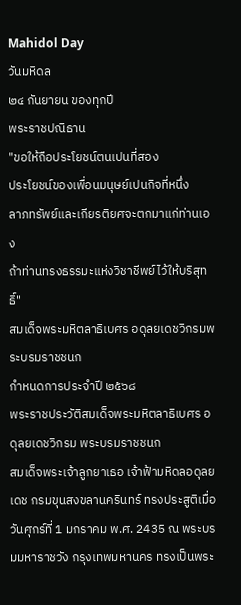Mahidol Day
วันมหิดล
๒๔ กันยายน ของทุกปี
พระราชปณิธาน
"ขอให้ถือประโยชน์ตนเปนที่สอง
ประโยชน์ของเพื่อนมนุษย์เปนกิจที่หนึ่ง
ลาภทรัพย์และเกียรติยศจะตกมาแก่ท่านเอง
ถ้าท่านทรงธรรมะแห่งวิชาชีพย์ไว้ให้บริสุทธิ์"
สมเด็จพระมหิตลาธิเบศร อดุลยเดชวิกรมพระบรมราชชนก
กำหนดการประจำปี ๒๕๖๘
พระราชประวัติสมเด็จพระมหิตลาธิเบศร อดุลยเดชวิกรม พระบรมราชชนก
สมเด็จพระเจ้าลูกยาเธอ เจ้าฟ้ามหิดลอดุลยเดช กรมขุนสงขลานครินทร์ ทรงประสูติเมื่อวันศุกร์ที่ 1 มกราคม พ.ศ. 2435 ณ พระบรมมหาราชวัง กรุงเทพมหานคร ทรงเป็นพระ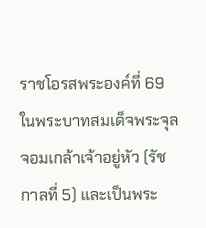ราชโอรสพระองค์ที่ 69 ในพระบาทสมเด็จพระจุลจอมเกล้าเจ้าอยู่หัว (รัชกาลที่ 5) และเป็นพระ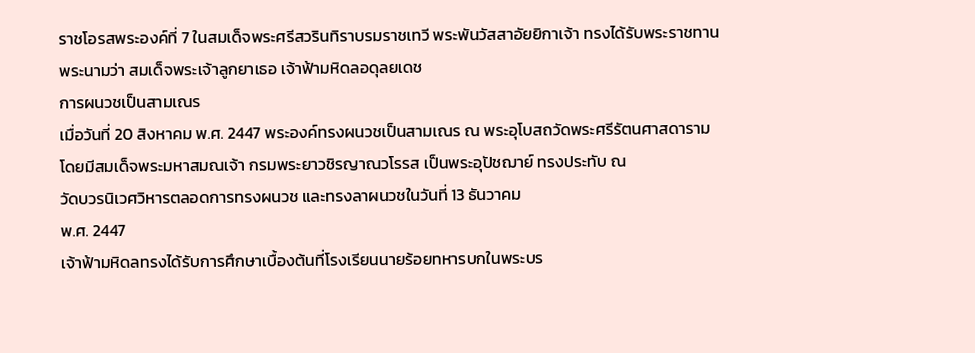ราชโอรสพระองค์ที่ 7 ในสมเด็จพระศรีสวรินทิราบรมราชเทวี พระพันวัสสาอัยยิกาเจ้า ทรงได้รับพระราชทานพระนามว่า สมเด็จพระเจ้าลูกยาเธอ เจ้าฟ้ามหิดลอดุลยเดช
การผนวชเป็นสามเณร
เมื่อวันที่ 20 สิงหาคม พ.ศ. 2447 พระองค์ทรงผนวชเป็นสามเณร ณ พระอุโบสถวัดพระศรีรัตนศาสดาราม
โดยมีสมเด็จพระมหาสมณเจ้า กรมพระยาวชิรญาณวโรรส เป็นพระอุปัชฌาย์ ทรงประทับ ณ
วัดบวรนิเวศวิหารตลอดการทรงผนวช และทรงลาผนวชในวันที่ 13 ธันวาคม
พ.ศ. 2447
เจ้าฟ้ามหิดลทรงได้รับการศึกษาเบื้องต้นที่โรงเรียนนายร้อยทหารบกในพระบร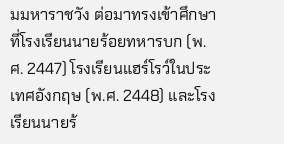มมหาราชวัง ต่อมาทรงเข้าศึกษาที่โรงเรียนนายร้อยทหารบก (พ.ศ. 2447) โรงเรียนแฮร์โรว์ในประเทศอังกฤษ (พ.ศ. 2448) และโรงเรียนนายร้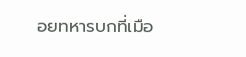อยทหารบกที่เมือ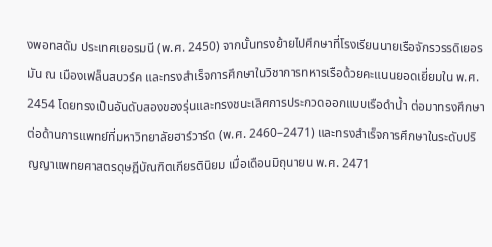งพอทสดัม ประเทศเยอรมนี (พ.ศ. 2450) จากนั้นทรงย้ายไปศึกษาที่โรงเรียนนายเรือจักรวรรดิเยอรมัน ณ เมืองเฟล็นสบวร์ค และทรงสำเร็จการศึกษาในวิชาการทหารเรือด้วยคะแนนยอดเยี่ยมใน พ.ศ. 2454 โดยทรงเป็นอันดับสองของรุ่นและทรงชนะเลิศการประกวดออกแบบเรือดำน้ำ ต่อมาทรงศึกษาต่อด้านการแพทย์ที่มหาวิทยาลัยฮาร์วาร์ด (พ.ศ. 2460–2471) และทรงสำเร็จการศึกษาในระดับปริญญาแพทยศาสตรดุษฎีบัณฑิตเกียรตินิยม เมื่อเดือนมิถุนายน พ.ศ. 2471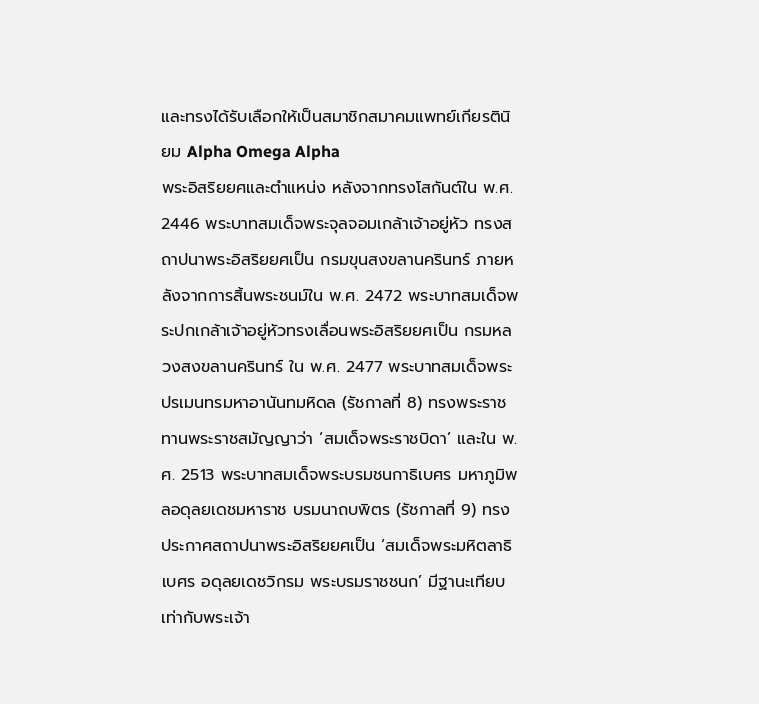และทรงได้รับเลือกให้เป็นสมาชิกสมาคมแพทย์เกียรตินิยม Alpha Omega Alpha
พระอิสริยยศและตำแหน่ง หลังจากทรงโสกันต์ใน พ.ศ. 2446 พระบาทสมเด็จพระจุลจอมเกล้าเจ้าอยู่หัว ทรงสถาปนาพระอิสริยยศเป็น กรมขุนสงขลานครินทร์ ภายหลังจากการสิ้นพระชนม์ใน พ.ศ. 2472 พระบาทสมเด็จพระปกเกล้าเจ้าอยู่หัวทรงเลื่อนพระอิสริยยศเป็น กรมหลวงสงขลานครินทร์ ใน พ.ศ. 2477 พระบาทสมเด็จพระปรเมนทรมหาอานันทมหิดล (รัชกาลที่ 8) ทรงพระราชทานพระราชสมัญญาว่า ‘สมเด็จพระราชบิดา’ และใน พ.ศ. 2513 พระบาทสมเด็จพระบรมชนกาธิเบศร มหาภูมิพลอดุลยเดชมหาราช บรมนาถบพิตร (รัชกาลที่ 9) ทรงประกาศสถาปนาพระอิสริยยศเป็น ‘สมเด็จพระมหิตลาธิเบศร อดุลยเดชวิกรม พระบรมราชชนก’ มีฐานะเทียบเท่ากับพระเจ้า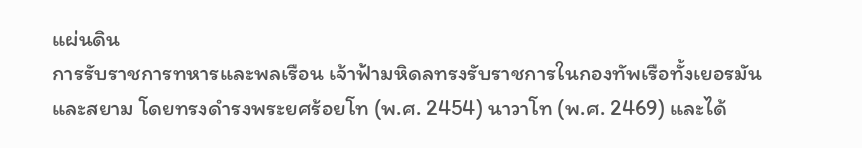แผ่นดิน
การรับราชการทหารและพลเรือน เจ้าฟ้ามหิดลทรงรับราชการในกองทัพเรือทั้งเยอรมันและสยาม โดยทรงดำรงพระยศร้อยโท (พ.ศ. 2454) นาวาโท (พ.ศ. 2469) และได้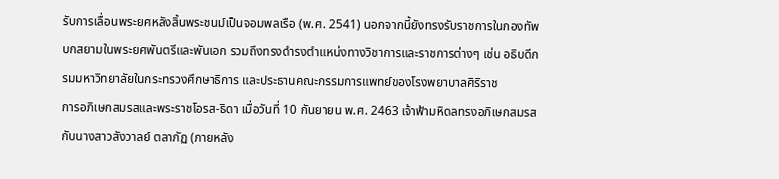รับการเลื่อนพระยศหลังสิ้นพระชนม์เป็นจอมพลเรือ (พ.ศ. 2541) นอกจากนี้ยังทรงรับราชการในกองทัพบกสยามในพระยศพันตรีและพันเอก รวมถึงทรงดำรงตำแหน่งทางวิชาการและราชการต่างๆ เช่น อธิบดีกรมมหาวิทยาลัยในกระทรวงศึกษาธิการ และประธานคณะกรรมการแพทย์ของโรงพยาบาลศิริราช
การอภิเษกสมรสและพระราชโอรส-ธิดา เมื่อวันที่ 10 กันยายน พ.ศ. 2463 เจ้าฟ้ามหิดลทรงอภิเษกสมรสกับนางสาวสังวาลย์ ตลาภัฏ (ภายหลัง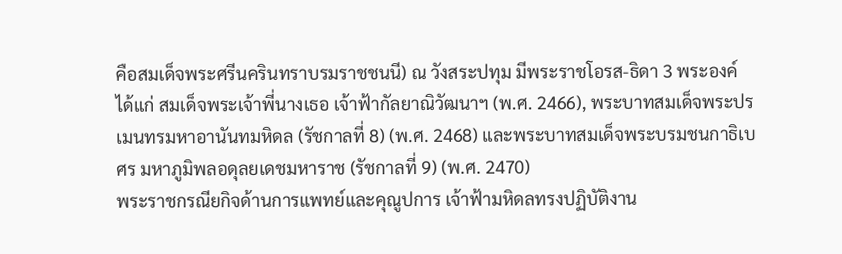คือสมเด็จพระศรีนครินทราบรมราชชนนี) ณ วังสระปทุม มีพระราชโอรส-ธิดา 3 พระองค์ ได้แก่ สมเด็จพระเจ้าพี่นางเธอ เจ้าฟ้ากัลยาณิวัฒนาฯ (พ.ศ. 2466), พระบาทสมเด็จพระปรเมนทรมหาอานันทมหิดล (รัชกาลที่ 8) (พ.ศ. 2468) และพระบาทสมเด็จพระบรมชนกาธิเบศร มหาภูมิพลอดุลยเดชมหาราช (รัชกาลที่ 9) (พ.ศ. 2470)
พระราชกรณียกิจด้านการแพทย์และคุณูปการ เจ้าฟ้ามหิดลทรงปฏิบัติงาน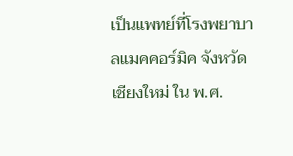เป็นแพทย์ที่โรงพยาบาลแมคคอร์มิค จังหวัดเชียงใหม่ ใน พ.ศ.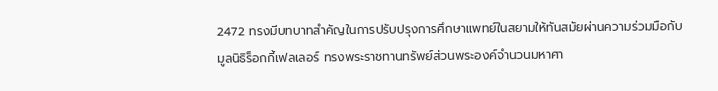2472 ทรงมีบทบาทสำคัญในการปรับปรุงการศึกษาแพทย์ในสยามให้ทันสมัยผ่านความร่วมมือกับมูลนิธิร็อกกี้เฟลเลอร์ ทรงพระราชทานทรัพย์ส่วนพระองค์จำนวนมหาศา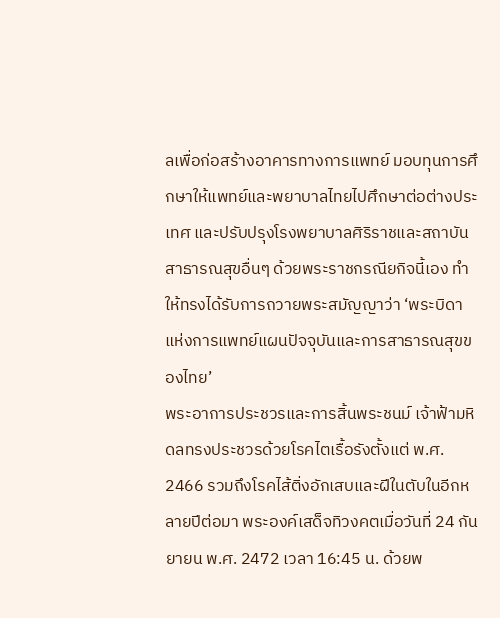ลเพื่อก่อสร้างอาคารทางการแพทย์ มอบทุนการศึกษาให้แพทย์และพยาบาลไทยไปศึกษาต่อต่างประเทศ และปรับปรุงโรงพยาบาลศิริราชและสถาบันสาธารณสุขอื่นๆ ด้วยพระราชกรณียกิจนี้เอง ทำให้ทรงได้รับการถวายพระสมัญญาว่า ‘พระบิดาแห่งการแพทย์แผนปัจจุบันและการสาธารณสุขของไทย’
พระอาการประชวรและการสิ้นพระชนม์ เจ้าฟ้ามหิดลทรงประชวรด้วยโรคไตเรื้อรังตั้งแต่ พ.ศ. 2466 รวมถึงโรคไส้ติ่งอักเสบและฝีในตับในอีกหลายปีต่อมา พระองค์เสด็จทิวงคตเมื่อวันที่ 24 กันยายน พ.ศ. 2472 เวลา 16:45 น. ด้วยพ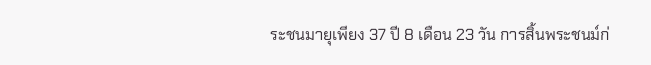ระชนมายุเพียง 37 ปี 8 เดือน 23 วัน การสิ้นพระชนม์ก่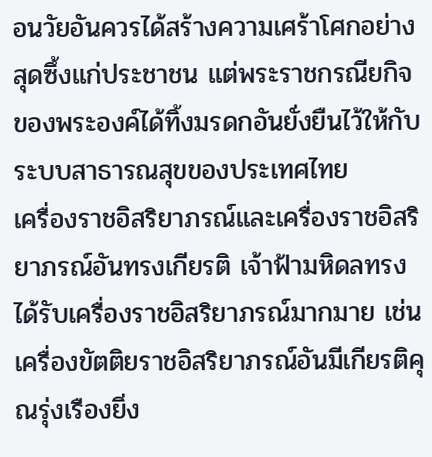อนวัยอันควรได้สร้างความเศร้าโศกอย่างสุดซึ้งแก่ประชาชน แต่พระราชกรณียกิจของพระองค์ได้ทิ้งมรดกอันยั่งยืนไว้ให้กับระบบสาธารณสุขของประเทศไทย
เครื่องราชอิสริยาภรณ์และเครื่องราชอิสริยาภรณ์อันทรงเกียรติ เจ้าฟ้ามหิดลทรงได้รับเครื่องราชอิสริยาภรณ์มากมาย เช่น เครื่องขัตติยราชอิสริยาภรณ์อันมีเกียรติคุณรุ่งเรืองยิ่ง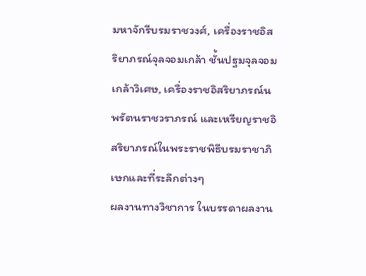มหาจักรีบรมราชวงศ์, เครื่องราชอิสริยาภรณ์จุลจอมเกล้า ชั้นปฐมจุลจอมเกล้าวิเศษ, เครื่องราชอิสริยาภรณ์นพรัตนราชวราภรณ์ และเหรียญราชอิสริยาภรณ์ในพระราชพิธีบรมราชาภิเษกและที่ระลึกต่างๆ
ผลงานทางวิชาการ ในบรรดาผลงาน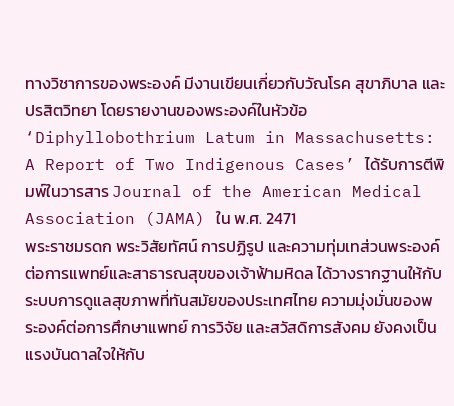ทางวิชาการของพระองค์ มีงานเขียนเกี่ยวกับวัณโรค สุขาภิบาล และปรสิตวิทยา โดยรายงานของพระองค์ในหัวข้อ ‘Diphyllobothrium Latum in Massachusetts: A Report of Two Indigenous Cases’ ได้รับการตีพิมพ์ในวารสาร Journal of the American Medical Association (JAMA) ใน พ.ศ. 2471
พระราชมรดก พระวิสัยทัศน์ การปฏิรูป และความทุ่มเทส่วนพระองค์ต่อการแพทย์และสาธารณสุขของเจ้าฟ้ามหิดล ได้วางรากฐานให้กับระบบการดูแลสุขภาพที่ทันสมัยของประเทศไทย ความมุ่งมั่นของพระองค์ต่อการศึกษาแพทย์ การวิจัย และสวัสดิการสังคม ยังคงเป็นแรงบันดาลใจให้กับ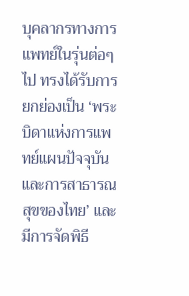บุคลากรทางการแพทย์ในรุ่นต่อๆ ไป ทรงได้รับการยกย่องเป็น ‘พระบิดาแห่งการแพทย์แผนปัจจุบันและการสาธารณสุขของไทย’ และมีการจัดพิธี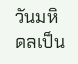วันมหิดลเป็น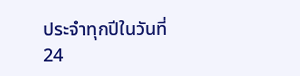ประจำทุกปีในวันที่ 24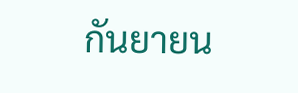กันยายน